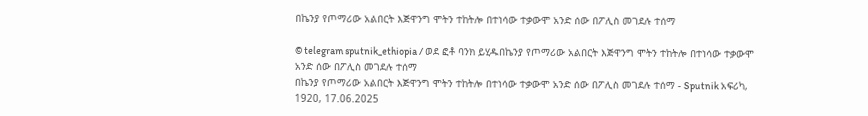በኬንያ የጦማሪው አልበርት እጅዋንግ ሞትን ተከትሎ በተነሳው ተቃውሞ አንድ ሰው በፖሊስ መገደሉ ተሰማ

© telegram sputnik_ethiopia / ወደ ፎቶ ባንክ ይሂዱበኬንያ የጦማሪው አልበርት እጅዋንግ ሞትን ተከትሎ በተነሳው ተቃውሞ አንድ ሰው በፖሊስ መገደሉ ተሰማ
በኬንያ የጦማሪው አልበርት እጅዋንግ ሞትን ተከትሎ በተነሳው ተቃውሞ አንድ ሰው በፖሊስ መገደሉ ተሰማ - Sputnik አፍሪካ, 1920, 17.06.2025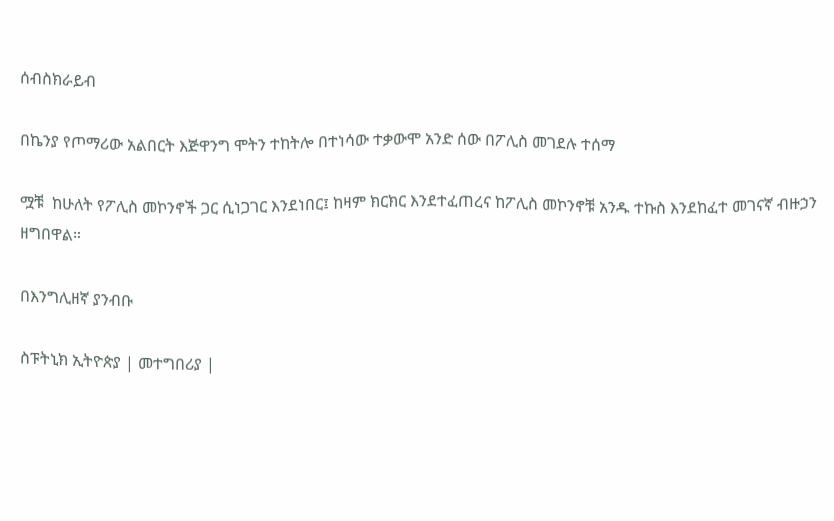ሰብስክራይብ

በኬንያ የጦማሪው አልበርት እጅዋንግ ሞትን ተከትሎ በተነሳው ተቃውሞ አንድ ሰው በፖሊስ መገደሉ ተሰማ

ሟቹ  ከሁለት የፖሊስ መኮንኖች ጋር ሲነጋገር እንደነበር፤ ከዛም ክርክር እንደተፈጠረና ከፖሊስ መኮንኖቹ አንዱ ተኩስ እንደከፈተ መገናኛ ብዙኃን ዘግበዋል።

በእንግሊዘኛ ያንብቡ

ስፑትኒክ ኢትዮጵያ | መተግበሪያ |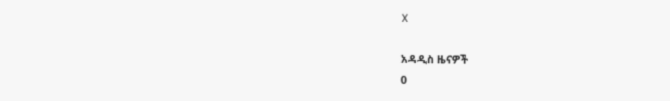X

አዳዲስ ዜናዎች
0